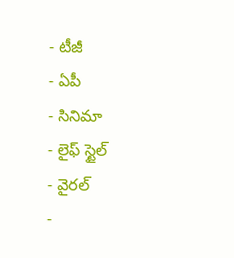- టీజీ
- ఏపీ
- సినిమా
- లైఫ్ స్టైల్
- వైరల్
-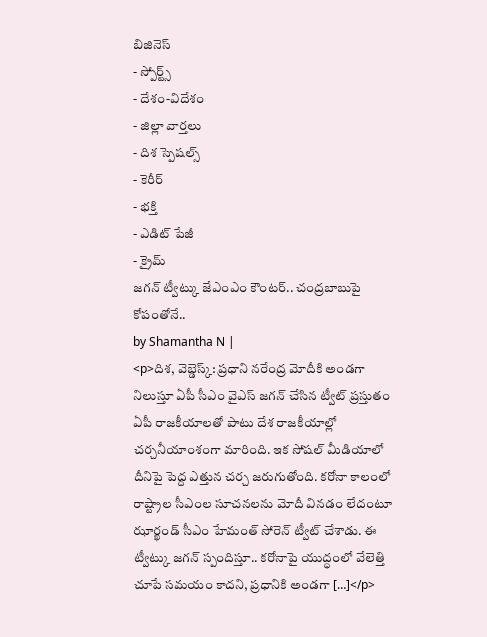బిజినెస్
- స్పోర్ట్స్
- దేశం-విదేశం
- జిల్లా వార్తలు
- దిశ స్పెషల్స్
- కెరీర్
- భక్తి
- ఎడిట్ పేజీ
- క్రైమ్
జగన్ ట్వీట్కు జేఎంఎం కౌంటర్.. చంద్రబాబుపై కోపంతోనే..
by Shamantha N |
<p>దిశ, వెబ్డెస్క్: ప్రధాని నరేంద్ర మోదీకి అండగా నిలుస్తూ ఏపీ సీఎం వైఎస్ జగన్ చేసిన ట్వీట్ ప్రస్తుతం ఏపీ రాజకీయాలతో పాటు దేశ రాజకీయాల్లో చర్చనీయాంశంగా మారింది. ఇక సోషల్ మీడియాలో దీనిపై పెద్ద ఎత్తున చర్చ జరుగుతోంది. కరోనా కాలంలో రాష్ట్రాల సీఎంల సూచనలను మోదీ వినడం లేదంటూ ఝార్ఖండ్ సీఎం హేమంత్ సోరెన్ ట్వీట్ చేశాడు. ఈ ట్వీట్కు జగన్ స్పందిస్తూ.. కరోనాపై యుద్ధంలో వేలెత్తి చూపే సమయం కాదని, ప్రధానికి అండగా […]</p>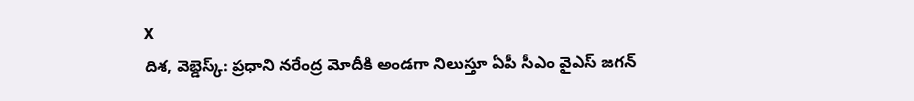X
దిశ, వెబ్డెస్క్: ప్రధాని నరేంద్ర మోదీకి అండగా నిలుస్తూ ఏపీ సీఎం వైఎస్ జగన్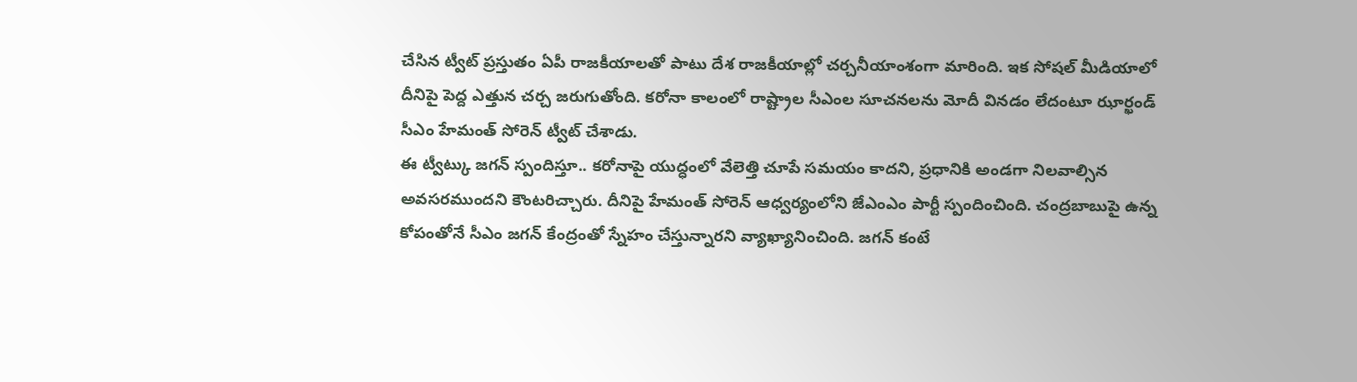చేసిన ట్వీట్ ప్రస్తుతం ఏపీ రాజకీయాలతో పాటు దేశ రాజకీయాల్లో చర్చనీయాంశంగా మారింది. ఇక సోషల్ మీడియాలో దీనిపై పెద్ద ఎత్తున చర్చ జరుగుతోంది. కరోనా కాలంలో రాష్ట్రాల సీఎంల సూచనలను మోదీ వినడం లేదంటూ ఝార్ఖండ్ సీఎం హేమంత్ సోరెన్ ట్వీట్ చేశాడు.
ఈ ట్వీట్కు జగన్ స్పందిస్తూ.. కరోనాపై యుద్ధంలో వేలెత్తి చూపే సమయం కాదని, ప్రధానికి అండగా నిలవాల్సిన అవసరముందని కౌంటరిచ్చారు. దీనిపై హేమంత్ సోరెన్ ఆధ్వర్యంలోని జేఎంఎం పార్టీ స్పందించింది. చంద్రబాబుపై ఉన్న కోపంతోనే సీఎం జగన్ కేంద్రంతో స్నేహం చేస్తున్నారని వ్యాఖ్యానించింది. జగన్ కంటే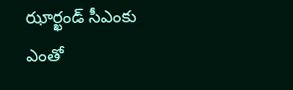ఝార్ఖండ్ సీఎంకు ఎంతో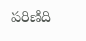పరిణిది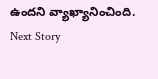ఉందని వ్యాఖ్యానించింది.
Next Story